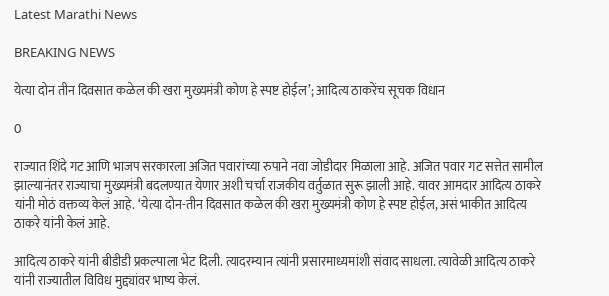Latest Marathi News

BREAKING NEWS

येत्या दोन तीन दिवसात कळेल की खरा मुख्यमंत्री कोण हे स्पष्ट होईल’; आदित्य ठाकरेंच सूचक विधान

0

राज्यात शिंदे गट आणि भाजप सरकारला अजित पवारांच्या रुपाने नवा जोडीदार मिळाला आहे. अजित पवार गट सत्तेत सामील झाल्यानंतर राज्याचा मुख्यमंत्री बदलण्यात येणार अशी चर्चा राजकीय वर्तुळात सुरू झाली आहे. यावर आमदार आदित्य ठाकरे यांनी मोठं वक्तव्य केलं आहे. ‘येत्या दोन-तीन दिवसात कळेल की खरा मुख्यमंत्री कोण हे स्पष्ट होईल, असं भाकीत आदित्य ठाकरे यांनी केलं आहे.

आदित्य ठाकरे यांनी बीडीडी प्रकल्पाला भेट दिली. त्यादरम्यान त्यांनी प्रसारमाध्यमांशी संवाद साधला. त्यावेळी आदित्य ठाकरे यांनी राज्यातील विविध मुद्द्यांवर भाष्य केलं.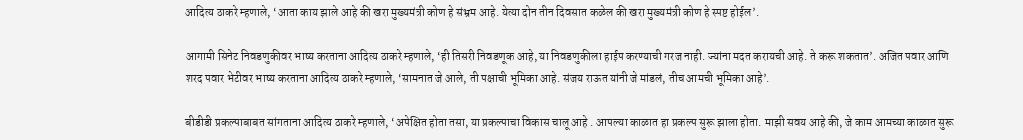आदित्य ठाकरे म्हणाले, ‘आता काय झाले आहे की खरा मुख्यमंत्री कोण हे संभ्रम आहे. येत्या दोन तीन दिवसात कळेल की खरा मुख्यमंत्री कोण हे स्पष्ट होईल’.

आगामी सिनेट निवडणुकीवर भाष्य करताना आदित्य ठाकरे म्हणाले, ‘ही तिसरी निवडणूक आहे, या निवडणुकीला हाईप करण्याची गरज नाही. ज्यांना मदत करायची आहे. ते करू शकतात’. अजित पवार आणि शरद पवार भेटीवर भाष्य करताना आदित्य ठाकरे म्हणाले, ‘सामनात जे आले, ती पक्षाची भूमिका आहे. संजय राऊत यांनी जे मांडलं, तीच आमची भूमिका आहे’.

बीडीडी प्रकल्पाबाबत सांगताना आदित्य ठाकरे म्हणाले, ‘अपेक्षित होता तसा, या प्रकल्पाचा विकास चालू आहे . आपल्या काळात हा प्रकल्प सुरू झाला होता. माझी सवय आहे की, जे काम आमच्या काळात सुरू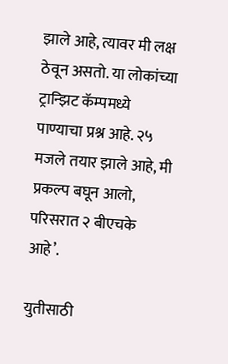झाले आहे, त्यावर मी लक्ष ठेवून असतो. या लोकांच्या ट्रान्झिट कॅम्पमध्ये पाण्याचा प्रश्न आहे. २५ मजले तयार झाले आहे, मी प्रकल्प बघून आलो, परिसरात २ बीएचके आहे’.

युतीसाठी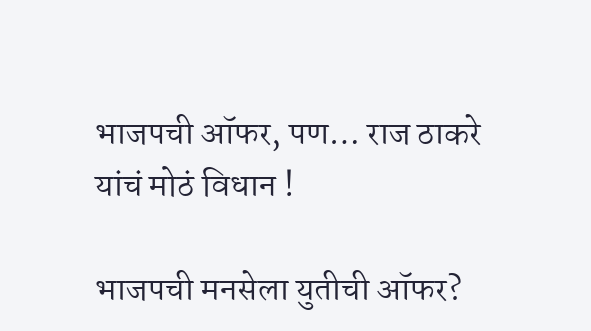भाजपची ऑफर, पण… राज ठाकरे यांचं मोठं विधान !

भाजपची मनसेला युतीची ऑफर?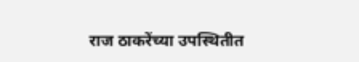राज ठाकरेंच्या उपस्थितीत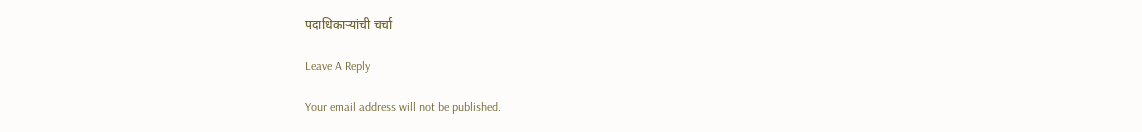पदाधिकाऱ्यांची चर्चा

Leave A Reply

Your email address will not be published.